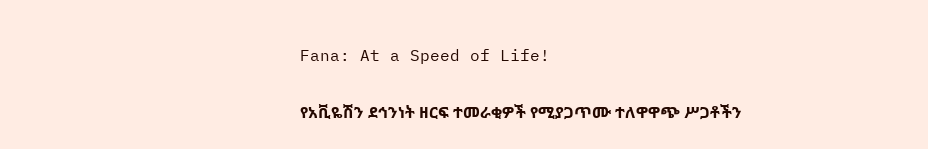Fana: At a Speed of Life!

የአቪዬሽን ደኅንነት ዘርፍ ተመራቂዎች የሚያጋጥሙ ተለዋዋጭ ሥጋቶችን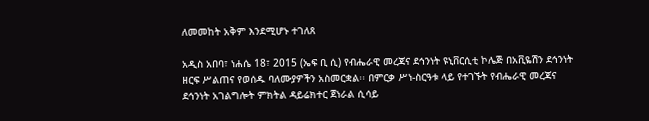ለመመከት አቅም እንደሚሆኑ ተገለጸ

አዲስ አበባ፣ ነሐሴ 18፣ 2015 (ኤፍ ቢ ሲ) የብሔራዊ መረጃና ደኅንነት ዩኒቨርሲቲ ኮሌጅ በአቪዬሽን ደኅንነት ዘርፍ ሥልጠና የወሰዱ ባለሙያዎችን አስመርቋል፡፡ በምርቃ ሥነ-ስርዓቱ ላይ የተገኙት የብሔራዊ መረጃና ደኅንነት አገልግሎት ምክትል ዳይሬክተር ጀነራል ሲሳይ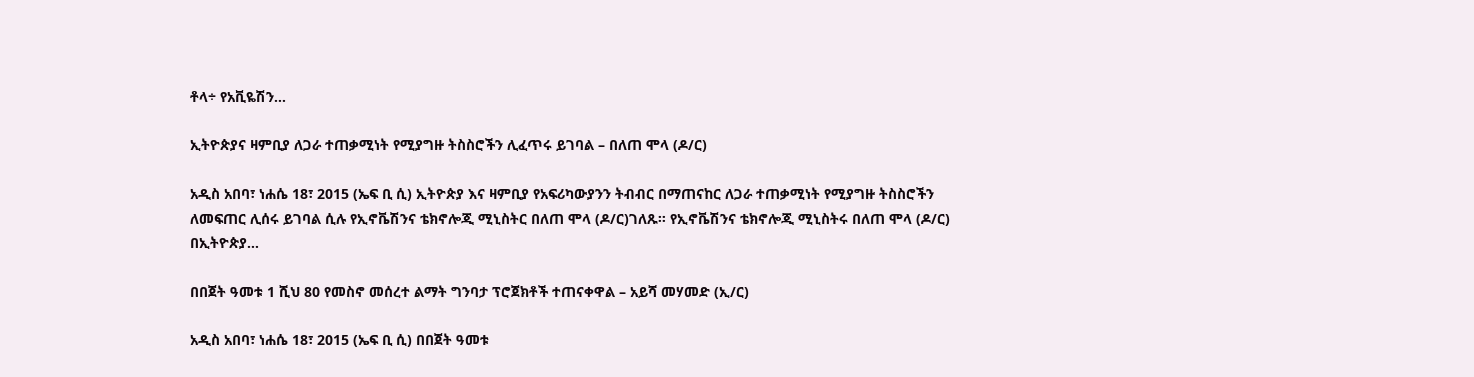ቶላ÷ የአቪዬሽን…

ኢትዮጵያና ዛምቢያ ለጋራ ተጠቃሚነት የሚያግዙ ትስስሮችን ሊፈጥሩ ይገባል – በለጠ ሞላ (ዶ/ር)

አዲስ አበባ፣ ነሐሴ 18፣ 2015 (ኤፍ ቢ ሲ) ኢትዮጵያ እና ዛምቢያ የአፍሪካውያንን ትብብር በማጠናከር ለጋራ ተጠቃሚነት የሚያግዙ ትስስሮችን ለመፍጠር ሊሰሩ ይገባል ሲሉ የኢኖቬሽንና ቴክኖሎጂ ሚኒስትር በለጠ ሞላ (ዶ/ር)ገለጹ፡፡ የኢኖቬሽንና ቴክኖሎጂ ሚኒስትሩ በለጠ ሞላ (ዶ/ር) በኢትዮጵያ…

በበጀት ዓመቱ 1 ሺህ 80 የመስኖ መሰረተ ልማት ግንባታ ፕሮጀክቶች ተጠናቀዋል – አይሻ መሃመድ (ኢ/ር)

አዲስ አበባ፣ ነሐሴ 18፣ 2015 (ኤፍ ቢ ሲ) በበጀት ዓመቱ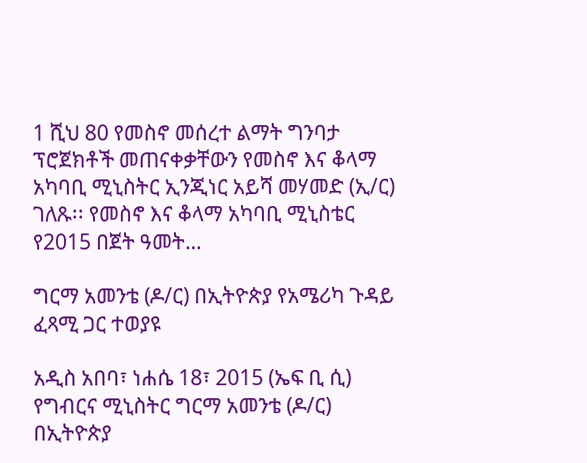1 ሺህ 80 የመስኖ መሰረተ ልማት ግንባታ ፕሮጀክቶች መጠናቀቃቸውን የመስኖ እና ቆላማ አካባቢ ሚኒስትር ኢንጂነር አይሻ መሃመድ (ኢ/ር) ገለጹ፡፡ የመስኖ እና ቆላማ አካባቢ ሚኒስቴር የ2015 በጀት ዓመት…

ግርማ አመንቴ (ዶ/ር) በኢትዮጵያ የአሜሪካ ጉዳይ ፈጻሚ ጋር ተወያዩ

አዲስ አበባ፣ ነሐሴ 18፣ 2015 (ኤፍ ቢ ሲ) የግብርና ሚኒስትር ግርማ አመንቴ (ዶ/ር) በኢትዮጵያ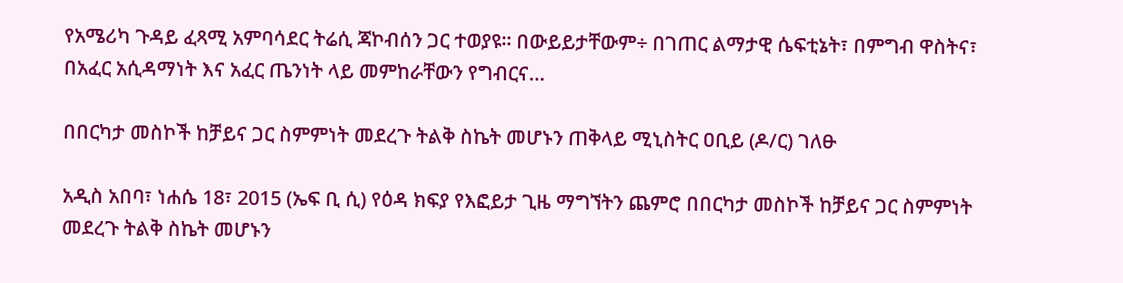የአሜሪካ ጉዳይ ፈጻሚ አምባሳደር ትሬሲ ጃኮብሰን ጋር ተወያዩ፡፡ በውይይታቸውም÷ በገጠር ልማታዊ ሴፍቲኔት፣ በምግብ ዋስትና፣ በአፈር አሲዳማነት እና አፈር ጤንነት ላይ መምከራቸውን የግብርና…

በበርካታ መስኮች ከቻይና ጋር ስምምነት መደረጉ ትልቅ ስኬት መሆኑን ጠቅላይ ሚኒስትር ዐቢይ (ዶ/ር) ገለፁ

አዲስ አበባ፣ ነሐሴ 18፣ 2015 (ኤፍ ቢ ሲ) የዕዳ ክፍያ የእፎይታ ጊዜ ማግኘትን ጨምሮ በበርካታ መስኮች ከቻይና ጋር ስምምነት መደረጉ ትልቅ ስኬት መሆኑን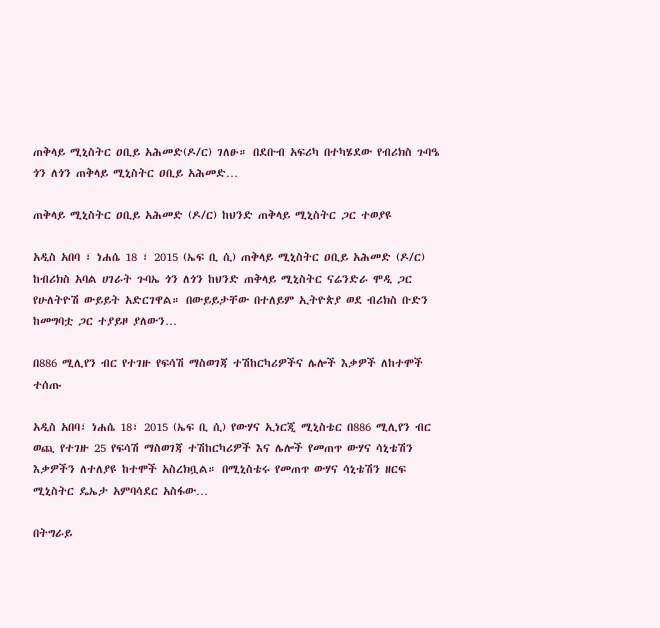ጠቅላይ ሚኒስትር ዐቢይ አሕመድ(ዶ/ር) ገለፁ። በደቡብ አፍሪካ በተካሄደው የብሪክስ ጉባዔ ጎን ለጎን ጠቅላይ ሚኒስትር ዐቢይ አሕመድ…

ጠቅላይ ሚኒስትር ዐቢይ አሕመድ (ዶ/ር) ከህንድ ጠቅላይ ሚኒስትር ጋር ተወያዩ

አዲስ አበባ ፣ ነሐሴ 18 ፣ 2015 (ኤፍ ቢ ሲ) ጠቅላይ ሚኒስትር ዐቢይ አሕመድ (ዶ/ር) ከብሪክስ አባል ሀገራት ጉባኤ ጎን ለጎን ከህንድ ጠቅላይ ሚኒስትር ናሬንድራ ሞዲ ጋር የሁለትዮሽ ውይይት አድርገዋል። በውይይታቸው በተለይም ኢትዮጵያ ወደ ብሪክስ ቡድን ከመግባቷ ጋር ተያይዞ ያለውን…

በ886 ሚሊየን ብር የተገዙ የፍሳሽ ማስወገጃ ተሽከርካሪዎችና ሌሎች እቃዎች ለከተሞች ተሰጡ

አዲስ አበባ፣ ነሐሴ 18፣ 2015 (ኤፍ ቢ ሲ) የውሃና ኢነርጂ ሚኒስቴር በ886 ሚሊየን ብር ወጪ የተገዙ 25 የፍሳሽ ማስወገጃ ተሽከርካሪዎች እና ሌሎች የመጠጥ ውሃና ሳኒቴሽን እቃዎችን ለተለያዩ ከተሞች አስረክቧል። በሚኒስቴሩ የመጠጥ ውሃና ሳኒቴሽን ዘርፍ ሚኒስትር ዴኤታ አምባሳደር አስፋው…

በትግራይ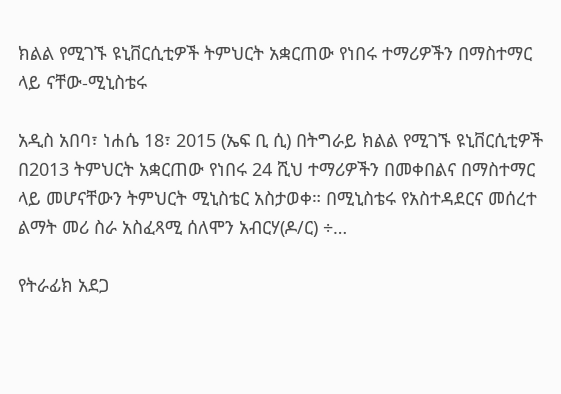ክልል የሚገኙ ዩኒቨርሲቲዎች ትምህርት አቋርጠው የነበሩ ተማሪዎችን በማስተማር ላይ ናቸው-ሚኒስቴሩ

አዲስ አበባ፣ ነሐሴ 18፣ 2015 (ኤፍ ቢ ሲ) በትግራይ ክልል የሚገኙ ዩኒቨርሲቲዎች በ2013 ትምህርት አቋርጠው የነበሩ 24 ሺህ ተማሪዎችን በመቀበልና በማስተማር ላይ መሆናቸውን ትምህርት ሚኒስቴር አስታወቀ። በሚኒስቴሩ የአስተዳደርና መሰረተ ልማት መሪ ስራ አስፈጻሚ ሰለሞን አብርሃ(ዶ/ር) ÷…

የትራፊክ አደጋ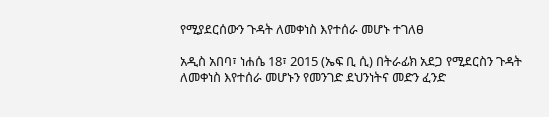የሚያደርሰውን ጉዳት ለመቀነስ እየተሰራ መሆኑ ተገለፀ

አዲስ አበባ፣ ነሐሴ 18፣ 2015 (ኤፍ ቢ ሲ) በትራፊክ አደጋ የሚደርስን ጉዳት ለመቀነስ እየተሰራ መሆኑን የመንገድ ደህንነትና መድን ፈንድ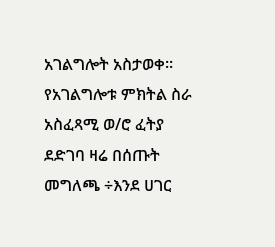አገልግሎት አስታወቀ። የአገልግሎቱ ምክትል ስራ አስፈጻሚ ወ/ሮ ፈትያ ደድገባ ዛሬ በሰጡት መግለጫ ÷እንደ ሀገር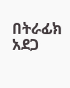በትራፊክ አደጋ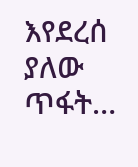እየደረሰ ያለው ጥፋት…